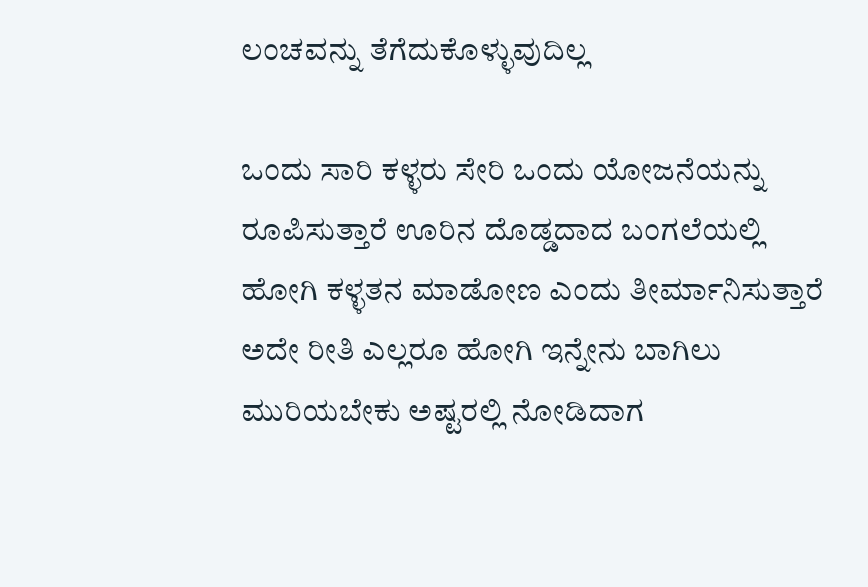ಲಂಚವನ್ನು ತೆಗೆದುಕೊಳ್ಳುವುದಿಲ್ಲ

ಒಂದು ಸಾರಿ ಕಳ್ಳರು ಸೇರಿ ಒಂದು ಯೋಜನೆಯನ್ನು ರೂಪಿಸುತ್ತಾರೆ ಊರಿನ ದೊಡ್ಡದಾದ ಬಂಗಲೆಯಲ್ಲಿ ಹೋಗಿ ಕಳ್ಳತನ ಮಾಡೋಣ ಎಂದು ತೀರ್ಮಾನಿಸುತ್ತಾರೆ ಅದೇ ರೀತಿ ಎಲ್ಲರೂ ಹೋಗಿ ಇನ್ನೇನು ಬಾಗಿಲು ಮುರಿಯಬೇಕು ಅಷ್ಟರಲ್ಲಿ ನೋಡಿದಾಗ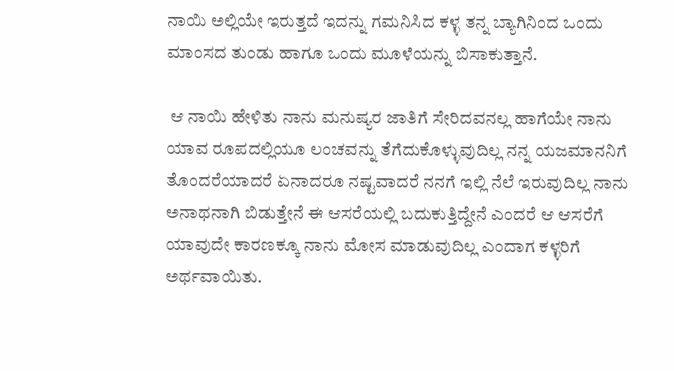ನಾಯಿ ಅಲ್ಲಿಯೇ ಇರುತ್ತದೆ ಇದನ್ನು ಗಮನಿಸಿದ ಕಳ್ಳ ತನ್ನ ಬ್ಯಾಗಿನಿಂದ ಒಂದು ಮಾಂಸದ ತುಂಡು ಹಾಗೂ ಒಂದು ಮೂಳೆಯನ್ನು ಬಿಸಾಕುತ್ತಾನೆ.

 ಆ ನಾಯಿ ಹೇಳಿತು ನಾನು ಮನುಷ್ಯರ ಜಾತಿಗೆ ಸೇರಿದವನಲ್ಲ ಹಾಗೆಯೇ ನಾನು ಯಾವ ರೂಪದಲ್ಲಿಯೂ ಲಂಚವನ್ನು ತೆಗೆದುಕೊಳ್ಳುವುದಿಲ್ಲ ನನ್ನ ಯಜಮಾನನಿಗೆ ತೊಂದರೆಯಾದರೆ ಏನಾದರೂ ನಷ್ಟವಾದರೆ ನನಗೆ ಇಲ್ಲಿ ನೆಲೆ ಇರುವುದಿಲ್ಲ ನಾನು ಅನಾಥನಾಗಿ ಬಿಡುತ್ತೇನೆ ಈ ಆಸರೆಯಲ್ಲಿ ಬದುಕುತ್ತಿದ್ದೇನೆ ಎಂದರೆ ಆ ಆಸರೆಗೆ ಯಾವುದೇ ಕಾರಣಕ್ಕೂ ನಾನು ಮೋಸ ಮಾಡುವುದಿಲ್ಲ ಎಂದಾಗ ಕಳ್ಳರಿಗೆ ಅರ್ಥವಾಯಿತು.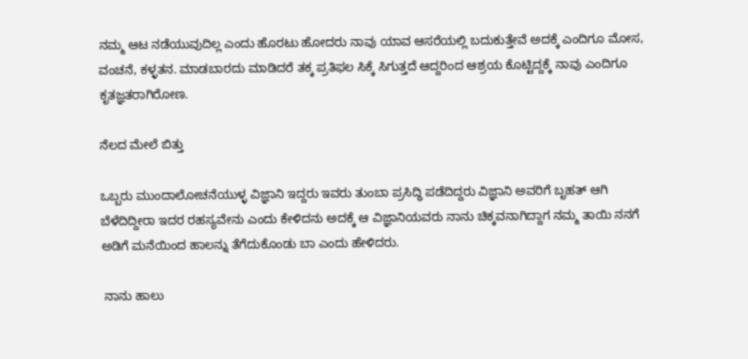ನಮ್ಮ ಆಟ ನಡೆಯುವುದಿಲ್ಲ ಎಂದು ಹೊರಟು ಹೋದರು ನಾವು ಯಾವ ಆಸರೆಯಲ್ಲಿ ಬದುಕುತ್ತೇವೆ ಅದಕ್ಕೆ ಎಂದಿಗೂ ಮೋಸ, ವಂಚನೆ, ಕಳ್ಳತನ. ಮಾಡಬಾರದು ಮಾಡಿದರೆ ತಕ್ಕ ಪ್ರತಿಫಲ ಸಿಕ್ಕೆ ಸಿಗುತ್ತದೆ ಆದ್ದರಿಂದ ಆಶ್ರಯ ಕೊಟ್ಟಿದ್ದಕ್ಕೆ ನಾವು ಎಂದಿಗೂ ಕೃತಜ್ಞತರಾಗಿರೋಣ.

ನೆಲದ ಮೇಲೆ ಬಿತ್ತು

ಒಬ್ಬರು ಮುಂದಾಲೋಚನೆಯುಳ್ಳ ವಿಜ್ಞಾನಿ ಇದ್ದರು ಇವರು ತುಂಬಾ ಪ್ರಸಿದ್ಧಿ ಪಡೆದಿದ್ದರು ವಿಜ್ಞಾನಿ ಅವರಿಗೆ ಬೃಹತ್ ಆಗಿ ಬೆಳೆದಿದ್ದೀರಾ ಇದರ ರಹಸ್ಯವೇನು ಎಂದು ಕೇಳಿದನು ಅದಕ್ಕೆ ಆ ವಿಜ್ಞಾನಿಯವರು ನಾನು ಚಿಕ್ಕವನಾಗಿದ್ದಾಗ ನಮ್ಮ ತಾಯಿ ನನಗೆ ಅಡಿಗೆ ಮನೆಯಿಂದ ಹಾಲನ್ನು ತೆಗೆದುಕೊಂಡು ಬಾ ಎಂದು ಹೇಳಿದರು.

 ನಾನು ಹಾಲು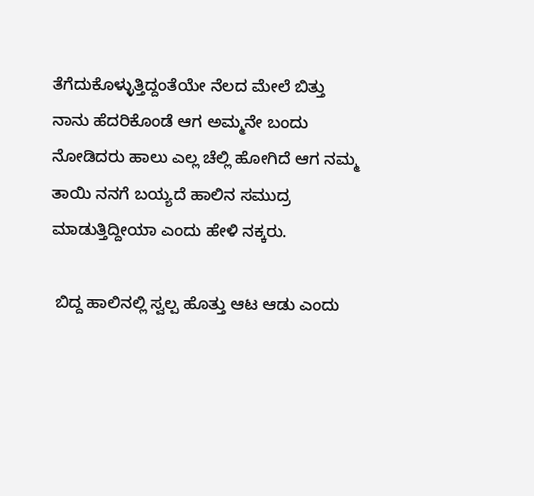ತೆಗೆದುಕೊಳ್ಳುತ್ತಿದ್ದಂತೆಯೇ ನೆಲದ ಮೇಲೆ ಬಿತ್ತು  ನಾನು ಹೆದರಿಕೊಂಡೆ ಆಗ ಅಮ್ಮನೇ ಬಂದು ನೋಡಿದರು ಹಾಲು ಎಲ್ಲ ಚೆಲ್ಲಿ ಹೋಗಿದೆ ಆಗ ನಮ್ಮ ತಾಯಿ ನನಗೆ ಬಯ್ಯದೆ ಹಾಲಿನ ಸಮುದ್ರ ಮಾಡುತ್ತಿದ್ದೀಯಾ ಎಂದು ಹೇಳಿ ನಕ್ಕರು.

 ಬಿದ್ದ ಹಾಲಿನಲ್ಲಿ ಸ್ವಲ್ಪ ಹೊತ್ತು ಆಟ ಆಡು ಎಂದು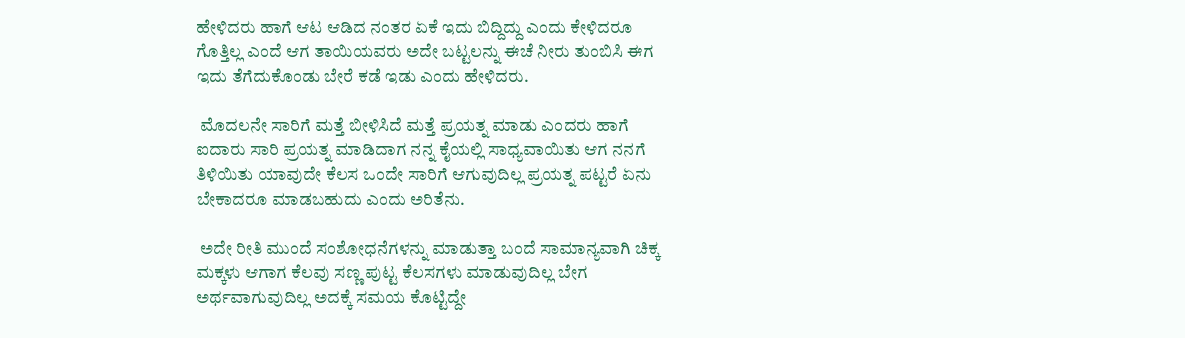ಹೇಳಿದರು ಹಾಗೆ ಆಟ ಆಡಿದ ನಂತರ ಏಕೆ ಇದು ಬಿದ್ದಿದ್ದು ಎಂದು ಕೇಳಿದರೂ ಗೊತ್ತಿಲ್ಲ ಎಂದೆ ಆಗ ತಾಯಿಯವರು ಅದೇ ಬಟ್ಟಲನ್ನು ಈಚೆ ನೀರು ತುಂಬಿಸಿ ಈಗ ಇದು ತೆಗೆದುಕೊಂಡು ಬೇರೆ ಕಡೆ ಇಡು ಎಂದು ಹೇಳಿದರು.

 ಮೊದಲನೇ ಸಾರಿಗೆ ಮತ್ತೆ ಬೀಳಿಸಿದೆ ಮತ್ತೆ ಪ್ರಯತ್ನ ಮಾಡು ಎಂದರು ಹಾಗೆ ಐದಾರು ಸಾರಿ ಪ್ರಯತ್ನ ಮಾಡಿದಾಗ ನನ್ನ ಕೈಯಲ್ಲಿ ಸಾಧ್ಯವಾಯಿತು ಆಗ ನನಗೆ ತಿಳಿಯಿತು ಯಾವುದೇ ಕೆಲಸ ಒಂದೇ ಸಾರಿಗೆ ಆಗುವುದಿಲ್ಲ ಪ್ರಯತ್ನ ಪಟ್ಟರೆ ಏನು ಬೇಕಾದರೂ ಮಾಡಬಹುದು ಎಂದು ಅರಿತೆನು.

 ಅದೇ ರೀತಿ ಮುಂದೆ ಸಂಶೋಧನೆಗಳನ್ನು ಮಾಡುತ್ತಾ ಬಂದೆ ಸಾಮಾನ್ಯವಾಗಿ ಚಿಕ್ಕ ಮಕ್ಕಳು ಆಗಾಗ ಕೆಲವು ಸಣ್ಣ ಪುಟ್ಟ ಕೆಲಸಗಳು ಮಾಡುವುದಿಲ್ಲ ಬೇಗ ಅರ್ಥವಾಗುವುದಿಲ್ಲ ಅದಕ್ಕೆ ಸಮಯ ಕೊಟ್ಟಿದ್ದೇ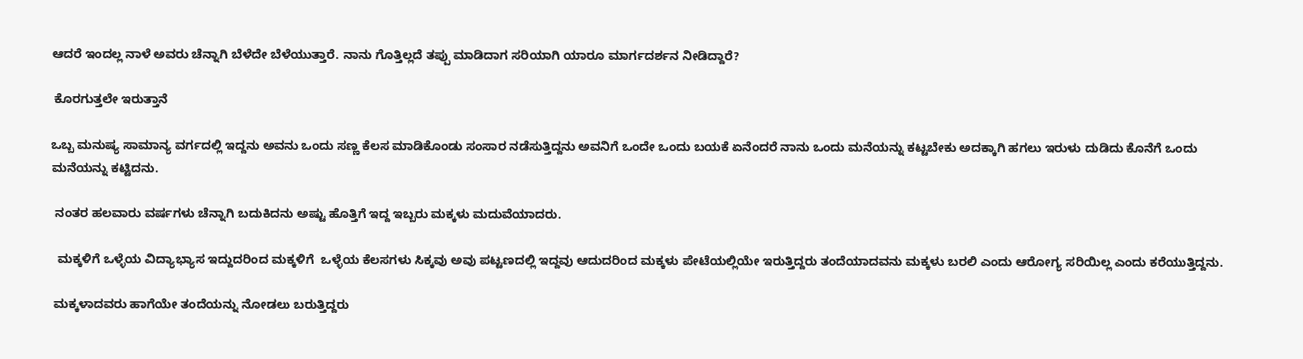ಆದರೆ ಇಂದಲ್ಲ ನಾಳೆ ಅವರು ಚೆನ್ನಾಗಿ ಬೆಳೆದೇ ಬೆಳೆಯುತ್ತಾರೆ. ನಾನು ಗೊತ್ತಿಲ್ಲದೆ ತಪ್ಪು ಮಾಡಿದಾಗ ಸರಿಯಾಗಿ ಯಾರೂ ಮಾರ್ಗದರ್ಶನ ನೀಡಿದ್ದಾರೆ?

 ಕೊರಗುತ್ತಲೇ ಇರುತ್ತಾನೆ

ಒಬ್ಬ ಮನುಷ್ಯ ಸಾಮಾನ್ಯ ವರ್ಗದಲ್ಲಿ ಇದ್ದನು ಅವನು ಒಂದು ಸಣ್ಣ ಕೆಲಸ ಮಾಡಿಕೊಂಡು ಸಂಸಾರ ನಡೆಸುತ್ತಿದ್ದನು ಅವನಿಗೆ ಒಂದೇ ಒಂದು ಬಯಕೆ ಏನೆಂದರೆ ನಾನು ಒಂದು ಮನೆಯನ್ನು ಕಟ್ಟಬೇಕು ಅದಕ್ಕಾಗಿ ಹಗಲು ಇರುಳು ದುಡಿದು ಕೊನೆಗೆ ಒಂದು ಮನೆಯನ್ನು ಕಟ್ಟಿದನು.

 ನಂತರ ಹಲವಾರು ವರ್ಷಗಳು ಚೆನ್ನಾಗಿ ಬದುಕಿದನು ಅಷ್ಟು ಹೊತ್ತಿಗೆ ಇದ್ದ ಇಬ್ಬರು ಮಕ್ಕಳು ಮದುವೆಯಾದರು.

  ಮಕ್ಕಳಿಗೆ ಒಳ್ಳೆಯ ವಿದ್ಯಾಭ್ಯಾಸ ಇದ್ದುದರಿಂದ ಮಕ್ಕಳಿಗೆ  ಒಳ್ಳೆಯ ಕೆಲಸಗಳು ಸಿಕ್ಕವು ಅವು ಪಟ್ಟಣದಲ್ಲಿ ಇದ್ದವು ಆದುದರಿಂದ ಮಕ್ಕಳು ಪೇಟೆಯಲ್ಲಿಯೇ ಇರುತ್ತಿದ್ದರು ತಂದೆಯಾದವನು ಮಕ್ಕಳು ಬರಲಿ ಎಂದು ಆರೋಗ್ಯ ಸರಿಯಿಲ್ಲ ಎಂದು ಕರೆಯುತ್ತಿದ್ದನು.

 ಮಕ್ಕಳಾದವರು ಹಾಗೆಯೇ ತಂದೆಯನ್ನು ನೋಡಲು ಬರುತ್ತಿದ್ದರು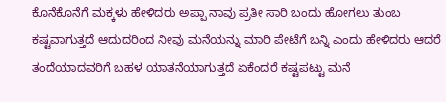ಕೊನೆಕೊನೆಗೆ ಮಕ್ಕಳು ಹೇಳಿದರು ಅಪ್ಪಾ ನಾವು ಪ್ರತೀ ಸಾರಿ ಬಂದು ಹೋಗಲು ತುಂಬ ಕಷ್ಟವಾಗುತ್ತದೆ ಆದುದರಿಂದ ನೀವು ಮನೆಯನ್ನು ಮಾರಿ ಪೇಟೆಗೆ ಬನ್ನಿ ಎಂದು ಹೇಳಿದರು ಆದರೆ ತಂದೆಯಾದವರಿಗೆ ಬಹಳ ಯಾತನೆಯಾಗುತ್ತದೆ ಏಕೆಂದರೆ ಕಷ್ಟಪಟ್ಟು ಮನೆ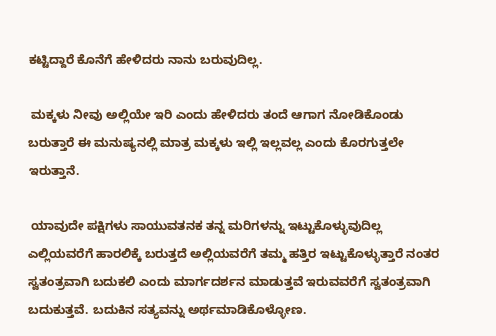ಕಟ್ಟಿದ್ದಾರೆ ಕೊನೆಗೆ ಹೇಳಿದರು ನಾನು ಬರುವುದಿಲ್ಲ.

 ಮಕ್ಕಳು ನೀವು ಅಲ್ಲಿಯೇ ಇರಿ ಎಂದು ಹೇಳಿದರು ತಂದೆ ಆಗಾಗ ನೋಡಿಕೊಂಡು ಬರುತ್ತಾರೆ ಈ ಮನುಷ್ಯನಲ್ಲಿ ಮಾತ್ರ ಮಕ್ಕಳು ಇಲ್ಲಿ ಇಲ್ಲವಲ್ಲ ಎಂದು ಕೊರಗುತ್ತಲೇ ಇರುತ್ತಾನೆ.

 ಯಾವುದೇ ಪಕ್ಷಿಗಳು ಸಾಯುವತನಕ ತನ್ನ ಮರಿಗಳನ್ನು ಇಟ್ಟುಕೊಳ್ಳುವುದಿಲ್ಲ ಎಲ್ಲಿಯವರೆಗೆ ಹಾರಲಿಕ್ಕೆ ಬರುತ್ತದೆ ಅಲ್ಲಿಯವರೆಗೆ ತಮ್ಮ ಹತ್ತಿರ ಇಟ್ಟುಕೊಳ್ಳುತ್ತಾರೆ ನಂತರ ಸ್ವತಂತ್ರವಾಗಿ ಬದುಕಲಿ ಎಂದು ಮಾರ್ಗದರ್ಶನ ಮಾಡುತ್ತವೆ ಇರುವವರೆಗೆ ಸ್ವತಂತ್ರವಾಗಿ ಬದುಕುತ್ತವೆ. ಬದುಕಿನ ಸತ್ಯವನ್ನು ಅರ್ಥಮಾಡಿಕೊಳ್ಳೋಣ.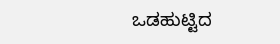ಒಡಹುಟ್ಟಿದ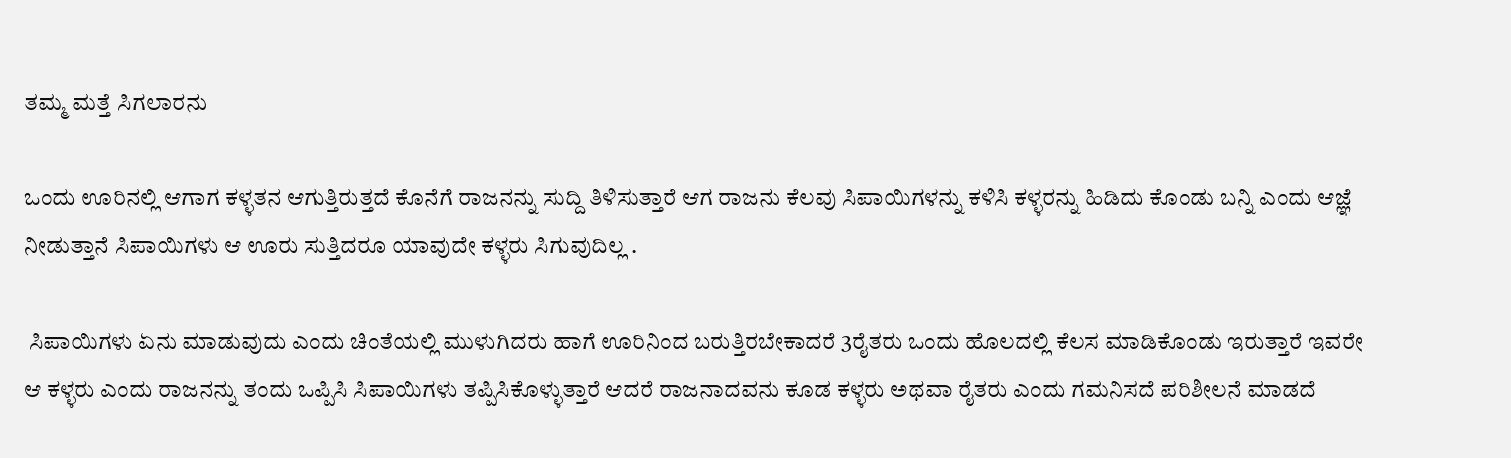ತಮ್ಮ ಮತ್ತೆ ಸಿಗಲಾರನು

ಒಂದು ಊರಿನಲ್ಲಿ ಆಗಾಗ ಕಳ್ಳತನ ಆಗುತ್ತಿರುತ್ತದೆ ಕೊನೆಗೆ ರಾಜನನ್ನು ಸುದ್ದಿ ತಿಳಿಸುತ್ತಾರೆ ಆಗ ರಾಜನು ಕೆಲವು ಸಿಪಾಯಿಗಳನ್ನು ಕಳಿಸಿ ಕಳ್ಳರನ್ನು ಹಿಡಿದು ಕೊಂಡು ಬನ್ನಿ ಎಂದು ಆಜ್ಞೆ ನೀಡುತ್ತಾನೆ ಸಿಪಾಯಿಗಳು ಆ ಊರು ಸುತ್ತಿದರೂ ಯಾವುದೇ ಕಳ್ಳರು ಸಿಗುವುದಿಲ್ಲ .

 ಸಿಪಾಯಿಗಳು ಏನು ಮಾಡುವುದು ಎಂದು ಚಿಂತೆಯಲ್ಲಿ ಮುಳುಗಿದರು ಹಾಗೆ ಊರಿನಿಂದ ಬರುತ್ತಿರಬೇಕಾದರೆ 3ರೈತರು ಒಂದು ಹೊಲದಲ್ಲಿ ಕೆಲಸ ಮಾಡಿಕೊಂಡು ಇರುತ್ತಾರೆ ಇವರೇ ಆ ಕಳ್ಳರು ಎಂದು ರಾಜನನ್ನು ತಂದು ಒಪ್ಪಿಸಿ ಸಿಪಾಯಿಗಳು ತಪ್ಪಿಸಿಕೊಳ್ಳುತ್ತಾರೆ ಆದರೆ ರಾಜನಾದವನು ಕೂಡ ಕಳ್ಳರು ಅಥವಾ ರೈತರು ಎಂದು ಗಮನಿಸದೆ ಪರಿಶೀಲನೆ ಮಾಡದೆ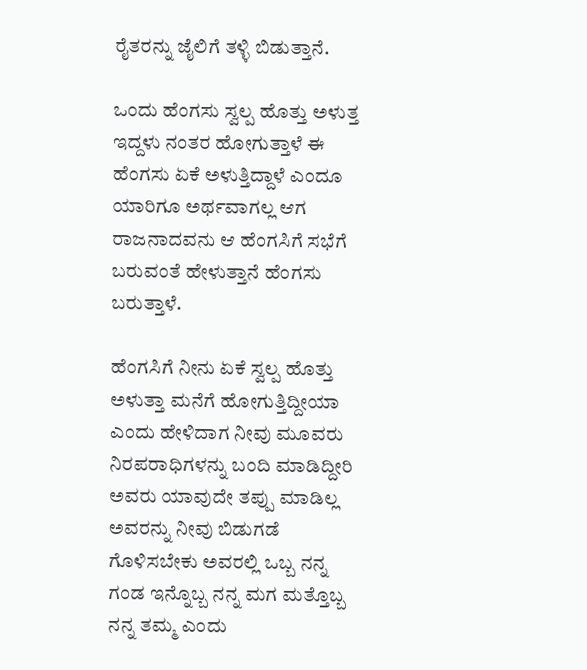ರೈತರನ್ನು ಜೈಲಿಗೆ ತಳ್ಳಿ ಬಿಡುತ್ತಾನೆ.

ಒಂದು ಹೆಂಗಸು ಸ್ವಲ್ಪ ಹೊತ್ತು ಅಳುತ್ತ ಇದ್ದಳು ನಂತರ ಹೋಗುತ್ತಾಳೆ ಈ ಹೆಂಗಸು ಏಕೆ ಅಳುತ್ತಿದ್ದಾಳೆ ಎಂದೂ ಯಾರಿಗೂ ಅರ್ಥವಾಗಲ್ಲ ಆಗ ರಾಜನಾದವನು ಆ ಹೆಂಗಸಿಗೆ ಸಭೆಗೆ ಬರುವಂತೆ ಹೇಳುತ್ತಾನೆ ಹೆಂಗಸು ಬರುತ್ತಾಳೆ.

ಹೆಂಗಸಿಗೆ ನೀನು ಏಕೆ ಸ್ವಲ್ಪ ಹೊತ್ತು ಅಳುತ್ತಾ ಮನೆಗೆ ಹೋಗುತ್ತಿದ್ದೀಯಾ ಎಂದು ಹೇಳಿದಾಗ ನೀವು ಮೂವರು ನಿರಪರಾಧಿಗಳನ್ನು ಬಂದಿ ಮಾಡಿದ್ದೀರಿ ಅವರು ಯಾವುದೇ ತಪ್ಪು ಮಾಡಿಲ್ಲ ಅವರನ್ನು ನೀವು ಬಿಡುಗಡೆ ಗೊಳಿಸಬೇಕು ಅವರಲ್ಲಿ ಒಬ್ಬ ನನ್ನ ಗಂಡ ಇನ್ನೊಬ್ಬ ನನ್ನ ಮಗ ಮತ್ತೊಬ್ಬ ನನ್ನ ತಮ್ಮ ಎಂದು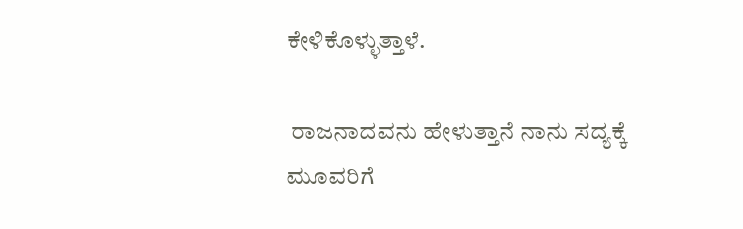ಕೇಳಿಕೊಳ್ಳುತ್ತಾಳೆ.

 ರಾಜನಾದವನು ಹೇಳುತ್ತಾನೆ ನಾನು ಸದ್ಯಕ್ಕೆ ಮೂವರಿಗೆ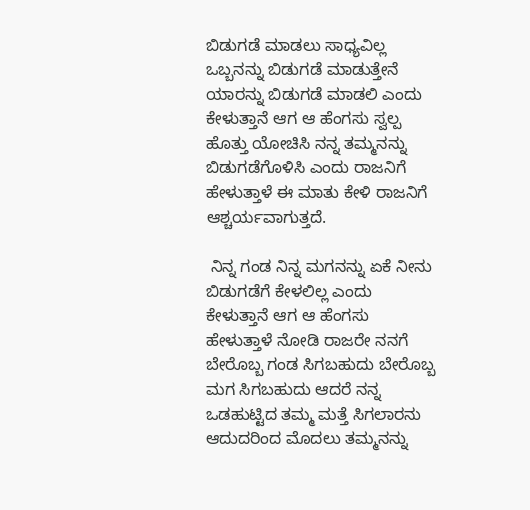ಬಿಡುಗಡೆ ಮಾಡಲು ಸಾಧ್ಯವಿಲ್ಲ ಒಬ್ಬನನ್ನು ಬಿಡುಗಡೆ ಮಾಡುತ್ತೇನೆ ಯಾರನ್ನು ಬಿಡುಗಡೆ ಮಾಡಲಿ ಎಂದು ಕೇಳುತ್ತಾನೆ ಆಗ ಆ ಹೆಂಗಸು ಸ್ವಲ್ಪ ಹೊತ್ತು ಯೋಚಿಸಿ ನನ್ನ ತಮ್ಮನನ್ನು ಬಿಡುಗಡೆಗೊಳಿಸಿ ಎಂದು ರಾಜನಿಗೆ ಹೇಳುತ್ತಾಳೆ ಈ ಮಾತು ಕೇಳಿ ರಾಜನಿಗೆ ಆಶ್ಚರ್ಯವಾಗುತ್ತದೆ.

 ನಿನ್ನ ಗಂಡ ನಿನ್ನ ಮಗನನ್ನು ಏಕೆ ನೀನು ಬಿಡುಗಡೆಗೆ ಕೇಳಲಿಲ್ಲ ಎಂದು ಕೇಳುತ್ತಾನೆ ಆಗ ಆ ಹೆಂಗಸು ಹೇಳುತ್ತಾಳೆ ನೋಡಿ ರಾಜರೇ ನನಗೆ ಬೇರೊಬ್ಬ ಗಂಡ ಸಿಗಬಹುದು ಬೇರೊಬ್ಬ ಮಗ ಸಿಗಬಹುದು ಆದರೆ ನನ್ನ ಒಡಹುಟ್ಟಿದ ತಮ್ಮ ಮತ್ತೆ ಸಿಗಲಾರನು ಆದುದರಿಂದ ಮೊದಲು ತಮ್ಮನನ್ನು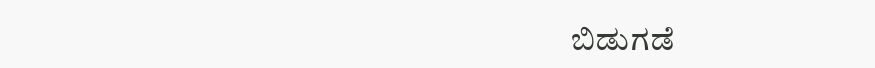ಬಿಡುಗಡೆ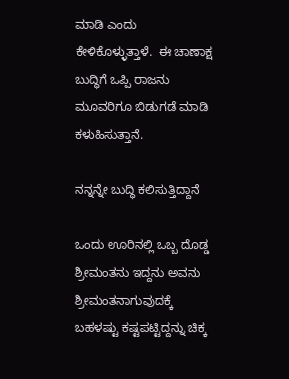ಮಾಡಿ ಎಂದು ಕೇಳಿಕೊಳ್ಳುತ್ತಾಳೆ.  ಈ ಚಾಣಾಕ್ಷ ಬುದ್ಧಿಗೆ ಒಪ್ಪಿ ರಾಜನು ಮೂವರಿಗೂ ಬಿಡುಗಡೆ ಮಾಡಿ ಕಳುಹಿಸುತ್ತಾನೆ.

ನನ್ನನ್ನೇ ಬುದ್ಧಿ ಕಲಿಸುತ್ತಿದ್ದಾನೆ

ಒಂದು ಊರಿನಲ್ಲಿ ಒಬ್ಬ ದೊಡ್ಡ ಶ್ರೀಮಂತನು ಇದ್ದನು ಅವನು ಶ್ರೀಮಂತನಾಗುವುದಕ್ಕೆ ಬಹಳಷ್ಟು ಕಷ್ಟಪಟ್ಟಿದ್ದನ್ನು ಚಿಕ್ಕ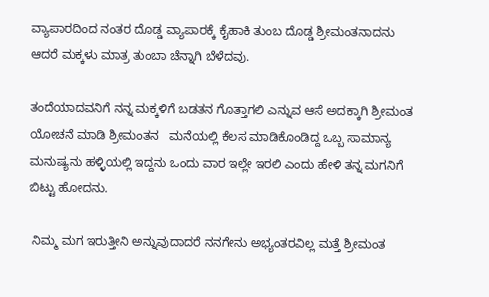ವ್ಯಾಪಾರದಿಂದ ನಂತರ ದೊಡ್ಡ ವ್ಯಾಪಾರಕ್ಕೆ ಕೈಹಾಕಿ ತುಂಬ ದೊಡ್ಡ ಶ್ರೀಮಂತನಾದನು ಆದರೆ ಮಕ್ಕಳು ಮಾತ್ರ ತುಂಬಾ ಚೆನ್ನಾಗಿ ಬೆಳೆದವು.

ತಂದೆಯಾದವನಿಗೆ ನನ್ನ ಮಕ್ಕಳಿಗೆ ಬಡತನ ಗೊತ್ತಾಗಲಿ ಎನ್ನುವ ಆಸೆ ಅದಕ್ಕಾಗಿ ಶ್ರೀಮಂತ ಯೋಚನೆ ಮಾಡಿ ಶ್ರೀಮಂತನ   ಮನೆಯಲ್ಲಿ ಕೆಲಸ ಮಾಡಿಕೊಂಡಿದ್ದ ಒಬ್ಬ ಸಾಮಾನ್ಯ ಮನುಷ್ಯನು ಹಳ್ಳಿಯಲ್ಲಿ ಇದ್ದನು ಒಂದು ವಾರ ಇಲ್ಲೇ ಇರಲಿ ಎಂದು ಹೇಳಿ ತನ್ನ ಮಗನಿಗೆ ಬಿಟ್ಟು ಹೋದನು.

 ನಿಮ್ಮ ಮಗ ಇರುತ್ತೀನಿ ಅನ್ನುವುದಾದರೆ ನನಗೇನು ಅಭ್ಯಂತರವಿಲ್ಲ ಮತ್ತೆ ಶ್ರೀಮಂತ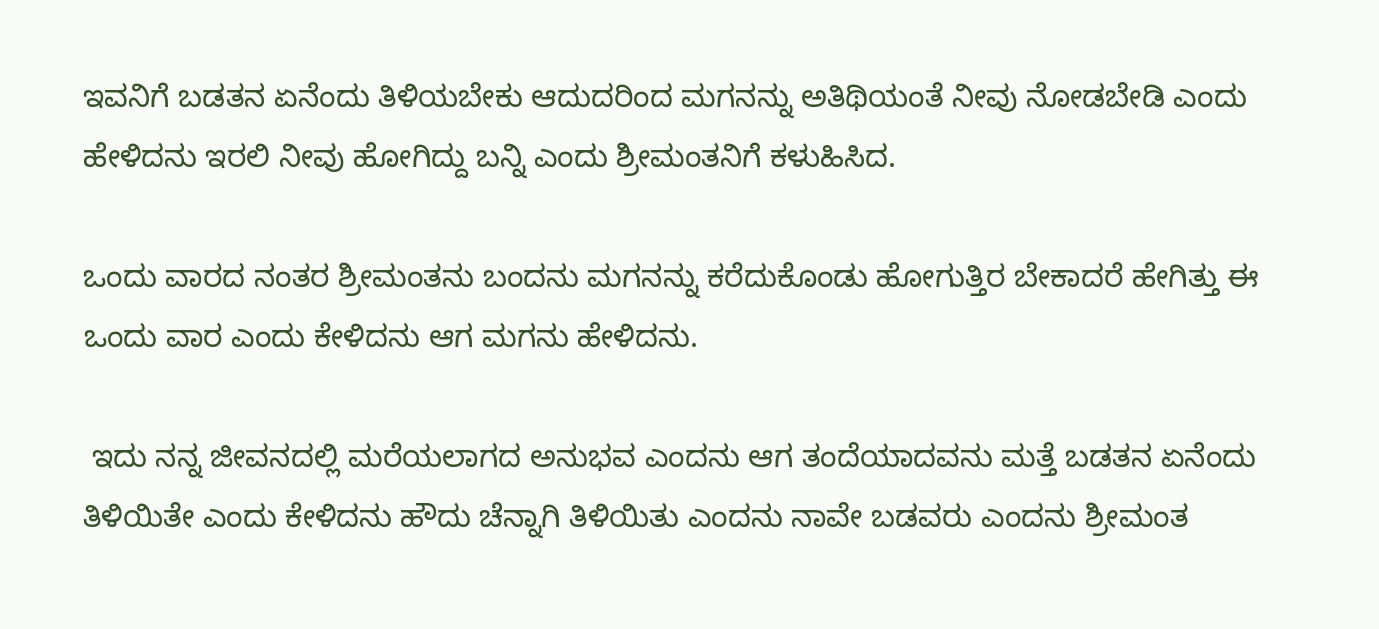ಇವನಿಗೆ ಬಡತನ ಏನೆಂದು ತಿಳಿಯಬೇಕು ಆದುದರಿಂದ ಮಗನನ್ನು ಅತಿಥಿಯಂತೆ ನೀವು ನೋಡಬೇಡಿ ಎಂದು ಹೇಳಿದನು ಇರಲಿ ನೀವು ಹೋಗಿದ್ದು ಬನ್ನಿ ಎಂದು ಶ್ರೀಮಂತನಿಗೆ ಕಳುಹಿಸಿದ.

ಒಂದು ವಾರದ ನಂತರ ಶ್ರೀಮಂತನು ಬಂದನು ಮಗನನ್ನು ಕರೆದುಕೊಂಡು ಹೋಗುತ್ತಿರ ಬೇಕಾದರೆ ಹೇಗಿತ್ತು ಈ ಒಂದು ವಾರ ಎಂದು ಕೇಳಿದನು ಆಗ ಮಗನು ಹೇಳಿದನು.

 ಇದು ನನ್ನ ಜೀವನದಲ್ಲಿ ಮರೆಯಲಾಗದ ಅನುಭವ ಎಂದನು ಆಗ ತಂದೆಯಾದವನು ಮತ್ತೆ ಬಡತನ ಏನೆಂದು ತಿಳಿಯಿತೇ ಎಂದು ಕೇಳಿದನು ಹೌದು ಚೆನ್ನಾಗಿ ತಿಳಿಯಿತು ಎಂದನು ನಾವೇ ಬಡವರು ಎಂದನು ಶ್ರೀಮಂತ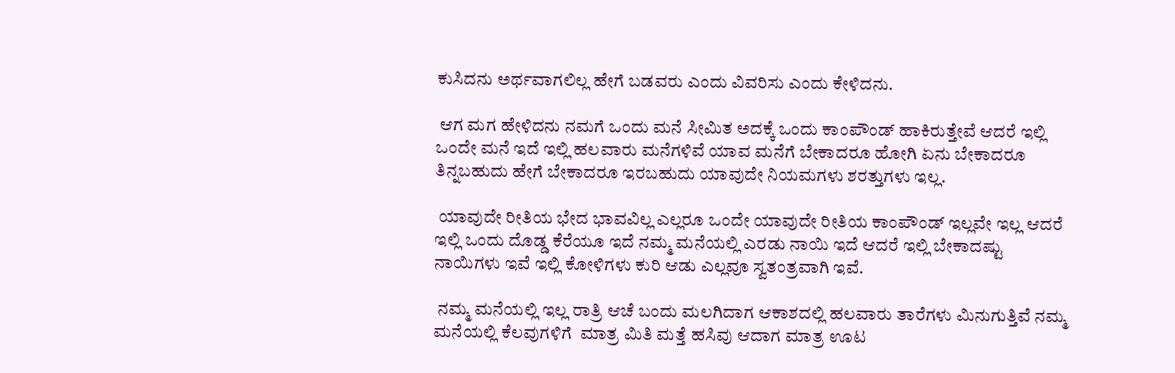ಕುಸಿದನು ಅರ್ಥವಾಗಲಿಲ್ಲ ಹೇಗೆ ಬಡವರು ಎಂದು ವಿವರಿಸು ಎಂದು ಕೇಳಿದನು.

 ಆಗ ಮಗ ಹೇಳಿದನು ನಮಗೆ ಒಂದು ಮನೆ ಸೀಮಿತ ಅದಕ್ಕೆ ಒಂದು ಕಾಂಪೌಂಡ್ ಹಾಕಿರುತ್ತೇವೆ ಆದರೆ ಇಲ್ಲಿ ಒಂದೇ ಮನೆ ಇದೆ ಇಲ್ಲಿ ಹಲವಾರು ಮನೆಗಳಿವೆ ಯಾವ ಮನೆಗೆ ಬೇಕಾದರೂ ಹೋಗಿ ಏನು ಬೇಕಾದರೂ ತಿನ್ನಬಹುದು ಹೇಗೆ ಬೇಕಾದರೂ ಇರಬಹುದು ಯಾವುದೇ ನಿಯಮಗಳು ಶರತ್ತುಗಳು ಇಲ್ಲ.

 ಯಾವುದೇ ರೀತಿಯ ಭೇದ ಭಾವವಿಲ್ಲ ಎಲ್ಲರೂ ಒಂದೇ ಯಾವುದೇ ರೀತಿಯ ಕಾಂಪೌಂಡ್ ಇಲ್ಲವೇ ಇಲ್ಲ ಆದರೆ ಇಲ್ಲಿ ಒಂದು ದೊಡ್ಡ ಕೆರೆಯೂ ಇದೆ ನಮ್ಮ ಮನೆಯಲ್ಲಿ ಎರಡು ನಾಯಿ ಇದೆ ಆದರೆ ಇಲ್ಲಿ ಬೇಕಾದಷ್ಟು ನಾಯಿಗಳು ಇವೆ ಇಲ್ಲಿ ಕೋಳಿಗಳು ಕುರಿ ಆಡು ಎಲ್ಲವೂ ಸ್ವತಂತ್ರವಾಗಿ ಇವೆ.

 ನಮ್ಮ ಮನೆಯಲ್ಲಿ ಇಲ್ಲ ರಾತ್ರಿ ಆಚೆ ಬಂದು ಮಲಗಿದಾಗ ಆಕಾಶದಲ್ಲಿ ಹಲವಾರು ತಾರೆಗಳು ಮಿನುಗುತ್ತಿವೆ ನಮ್ಮ ಮನೆಯಲ್ಲಿ ಕೆಲವುಗಳಿಗೆ  ಮಾತ್ರ ಮಿತಿ ಮತ್ತೆ ಹಸಿವು ಆದಾಗ ಮಾತ್ರ ಊಟ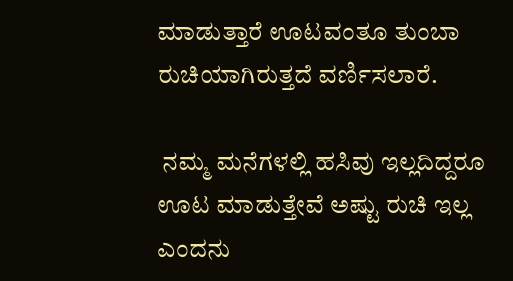ಮಾಡುತ್ತಾರೆ ಊಟವಂತೂ ತುಂಬಾ ರುಚಿಯಾಗಿರುತ್ತದೆ ವರ್ಣಿಸಲಾರೆ.

 ನಮ್ಮ ಮನೆಗಳಲ್ಲಿ ಹಸಿವು ಇಲ್ಲದಿದ್ದರೂ ಊಟ ಮಾಡುತ್ತೇವೆ ಅಷ್ಟು ರುಚಿ ಇಲ್ಲ ಎಂದನು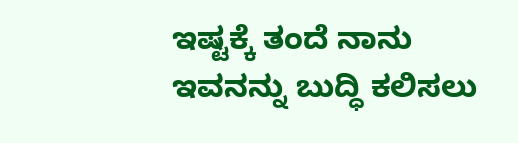ಇಷ್ಟಕ್ಕೆ ತಂದೆ ನಾನು ಇವನನ್ನು ಬುದ್ಧಿ ಕಲಿಸಲು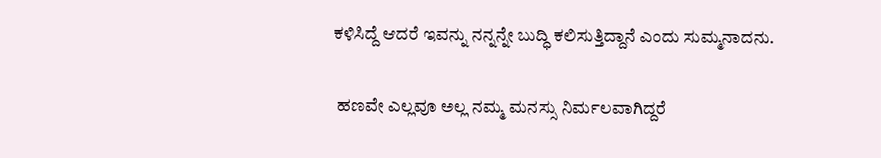ಕಳಿಸಿದ್ದೆ ಆದರೆ ಇವನ್ನು ನನ್ನನ್ನೇ ಬುದ್ಧಿ ಕಲಿಸುತ್ತಿದ್ದಾನೆ ಎಂದು ಸುಮ್ಮನಾದನು.

 ಹಣವೇ ಎಲ್ಲವೂ ಅಲ್ಲ ನಮ್ಮ ಮನಸ್ಸು ನಿರ್ಮಲವಾಗಿದ್ದರೆ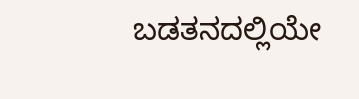ಬಡತನದಲ್ಲಿಯೇ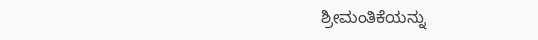ಶ್ರೀಮಂತಿಕೆಯನ್ನು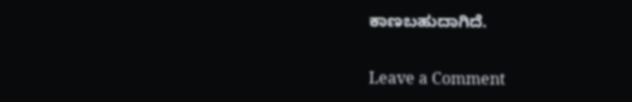ಕಾಣಬಹುದಾಗಿದೆ.

Leave a Comment